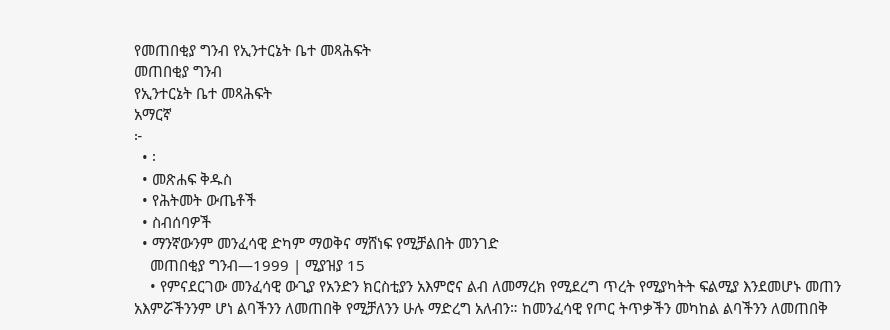የመጠበቂያ ግንብ የኢንተርኔት ቤተ መጻሕፍት
መጠበቂያ ግንብ
የኢንተርኔት ቤተ መጻሕፍት
አማርኛ
፦
  • ፡
  • መጽሐፍ ቅዱስ
  • የሕትመት ውጤቶች
  • ስብሰባዎች
  • ማንኛውንም መንፈሳዊ ድካም ማወቅና ማሸነፍ የሚቻልበት መንገድ
    መጠበቂያ ግንብ—1999 | ሚያዝያ 15
    • የምናደርገው መንፈሳዊ ውጊያ የአንድን ክርስቲያን አእምሮና ልብ ለመማረክ የሚደረግ ጥረት የሚያካትት ፍልሚያ እንደመሆኑ መጠን አእምሯችንንም ሆነ ልባችንን ለመጠበቅ የሚቻለንን ሁሉ ማድረግ አለብን። ከመንፈሳዊ የጦር ትጥቃችን መካከል ልባችንን ለመጠበቅ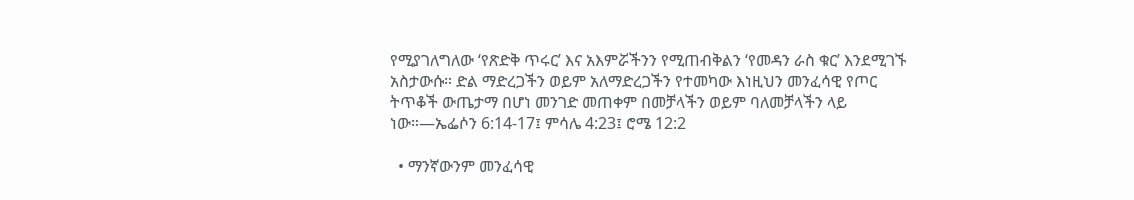የሚያገለግለው ‘የጽድቅ ጥሩር’ እና አእምሯችንን የሚጠብቅልን ‘የመዳን ራስ ቁር’ እንደሚገኙ አስታውሱ። ድል ማድረጋችን ወይም አለማድረጋችን የተመካው እነዚህን መንፈሳዊ የጦር ትጥቆች ውጤታማ በሆነ መንገድ መጠቀም በመቻላችን ወይም ባለመቻላችን ላይ ነው።—ኤፌሶን 6:14-17፤ ምሳሌ 4:23፤ ሮሜ 12:2

  • ማንኛውንም መንፈሳዊ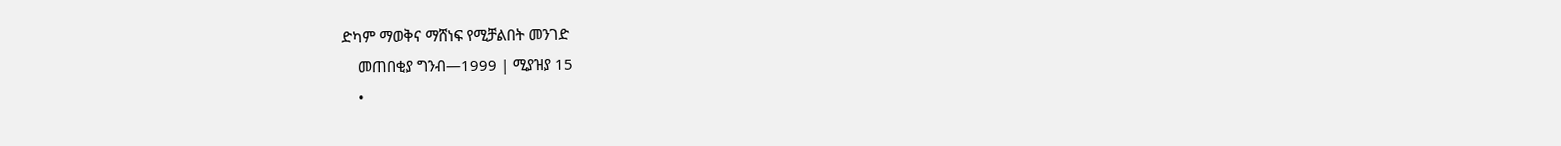ድካም ማወቅና ማሸነፍ የሚቻልበት መንገድ
    መጠበቂያ ግንብ—1999 | ሚያዝያ 15
    •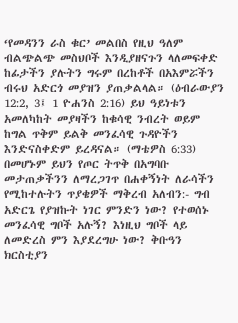‘የመዳንን ራስ ቁር’ መልበስ የዚህ ዓለም ብልጭልጭ መስህቦች እንዲያዘናጉን ላለመፍቀድ ከፊታችን ያሉትን ግሩም በረከቶች በአእምሯችን ብሩህ አድርጎ መያዝን ያጠቃልላል። (ዕብራውያን 12:2, 3፤ 1 ዮሐንስ 2:16) ይህ ዓይነቱን አመለካከት መያዛችን ከቁሳዊ ንብረት ወይም ከግል ጥቅም ይልቅ መንፈሳዊ ጉዳዮችን እንድናስቀድም ይረዳናል። (ማቴዎስ 6:33) በመሆኑም ይህን የጦር ትጥቅ በአግባቡ መታጠቃችንን ለማረጋገጥ በሐቀኝነት ለራሳችን የሚከተሉትን ጥያቄዎች ማቅረብ አለብን:- ግብ አድርጌ የያዝኩት ነገር ምንድን ነው? የተወሰኑ መንፈሳዊ ግቦች አሉኝ? እነዚህ ግቦች ላይ ለመድረስ ምን እያደረግሁ ነው? ቅቡዓን ክርስቲያን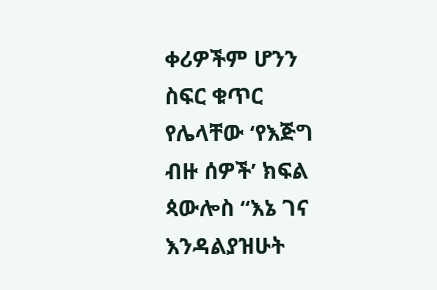ቀሪዎችም ሆንን ስፍር ቁጥር የሌላቸው ‘የእጅግ ብዙ ሰዎች’ ክፍል ጳውሎስ “እኔ ገና እንዳልያዝሁት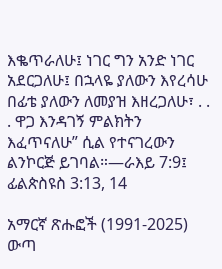እቈጥራለሁ፤ ነገር ግን አንድ ነገር አደርጋለሁ፤ በኋላዬ ያለውን እየረሳሁ በፊቴ ያለውን ለመያዝ እዘረጋለሁ፣ . . . ዋጋ እንዳገኝ ምልክትን እፈጥናለሁ” ሲል የተናገረውን ልንኮርጅ ይገባል።—ራእይ 7:9፤ ፊልጵስዩስ 3:13, 14

አማርኛ ጽሑፎች (1991-2025)
ውጣ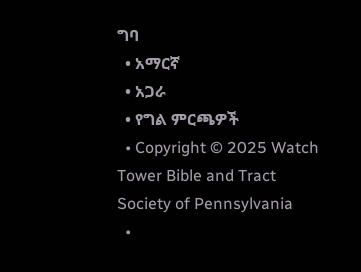ግባ
  • አማርኛ
  • አጋራ
  • የግል ምርጫዎች
  • Copyright © 2025 Watch Tower Bible and Tract Society of Pennsylvania
  •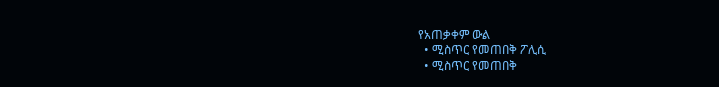የአጠቃቀም ውል
  • ሚስጥር የመጠበቅ ፖሊሲ
  • ሚስጥር የመጠበቅ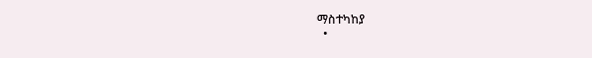ማስተካከያ
  •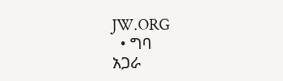JW.ORG
  • ግባ
አጋራ